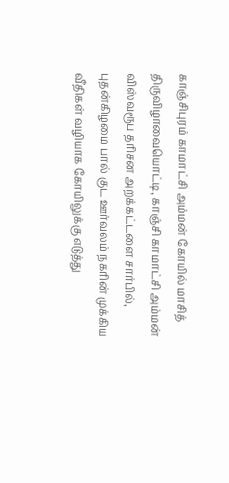காஞ்சிபுரம் காமாட்சி அம்மன் கோயில் மாசித் திருவிழாவையொட்டி, காஞ்சி காமாட்சி அம்மன் விஸ்வரூப தரிசன அறக்கட்டளை சார்பில், புதன்கிழமை பால் குட ஊர்வலம் நகரின் முக்கிய வீதிகள் வழியாக கோயிலுக்கு எடுத்து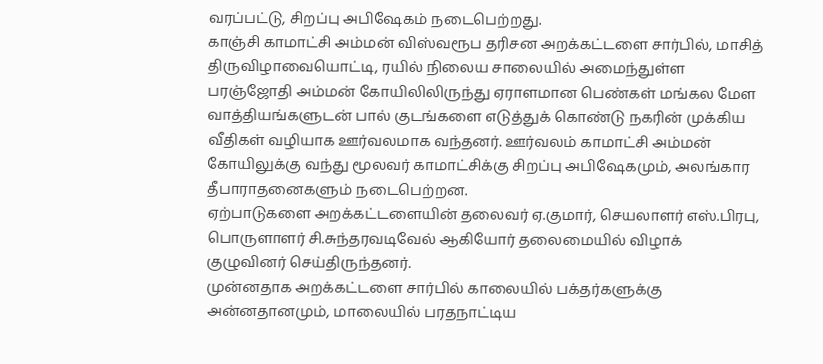வரப்பட்டு, சிறப்பு அபிஷேகம் நடைபெற்றது.
காஞ்சி காமாட்சி அம்மன் விஸ்வரூப தரிசன அறக்கட்டளை சார்பில், மாசித் திருவிழாவையொட்டி, ரயில் நிலைய சாலையில் அமைந்துள்ள பரஞ்ஜோதி அம்மன் கோயிலிலிருந்து ஏராளமான பெண்கள் மங்கல மேள வாத்தியங்களுடன் பால் குடங்களை எடுத்துக் கொண்டு நகரின் முக்கிய வீதிகள் வழியாக ஊர்வலமாக வந்தனர். ஊர்வலம் காமாட்சி அம்மன் கோயிலுக்கு வந்து மூலவர் காமாட்சிக்கு சிறப்பு அபிஷேகமும், அலங்கார தீபாராதனைகளும் நடைபெற்றன.
ஏற்பாடுகளை அறக்கட்டளையின் தலைவர் ஏ.குமார், செயலாளர் எஸ்.பிரபு, பொருளாளர் சி.சுந்தரவடிவேல் ஆகியோர் தலைமையில் விழாக் குழுவினர் செய்திருந்தனர்.
முன்னதாக அறக்கட்டளை சார்பில் காலையில் பக்தர்களுக்கு அன்னதானமும், மாலையில் பரதநாட்டிய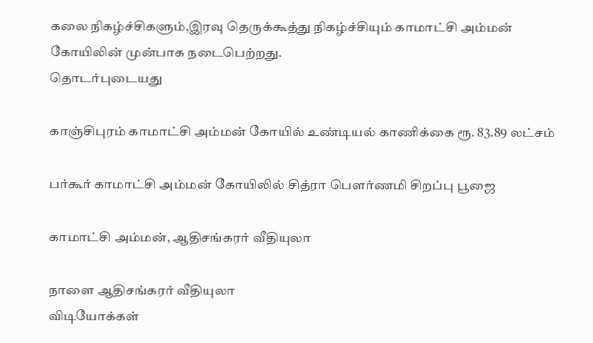கலை நிகழ்ச்சிகளும்,இரவு தெருக்கூத்து நிகழ்ச்சியும் காமாட்சி அம்மன் கோயிலின் முன்பாக நடைபெற்றது.
தொடர்புடையது

காஞ்சிபுரம் காமாட்சி அம்மன் கோயில் உண்டியல் காணிக்கை ரூ. 83.89 லட்சம்

பர்கூர் காமாட்சி அம்மன் கோயிலில் சித்ரா பெளர்ணமி சிறப்பு பூஜை

காமாட்சி அம்மன், ஆதிசங்கரர் வீதியுலா

நாளை ஆதிசங்கரர் வீதியுலா
விடியோக்கள்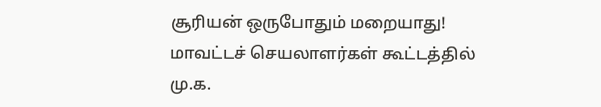சூரியன் ஒருபோதும் மறையாது! மாவட்டச் செயலாளர்கள் கூட்டத்தில் மு.க.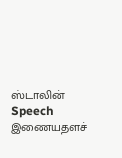ஸ்டாலின் Speech
இணையதளச்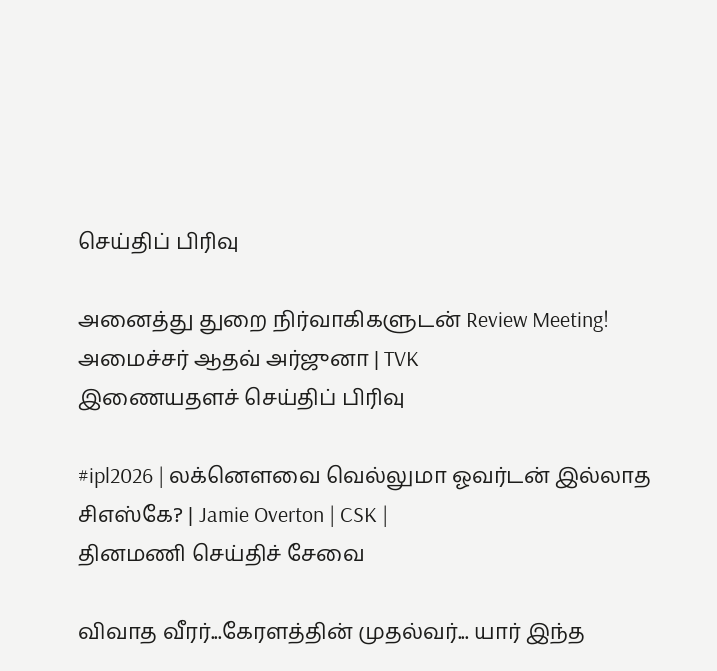செய்திப் பிரிவு

அனைத்து துறை நிர்வாகிகளுடன் Review Meeting! அமைச்சர் ஆதவ் அர்ஜுனா | TVK
இணையதளச் செய்திப் பிரிவு

#ipl2026 | லக்னௌவை வெல்லுமா ஓவர்டன் இல்லாத சிஎஸ்கே? | Jamie Overton | CSK |
தினமணி செய்திச் சேவை

விவாத வீரர்...கேரளத்தின் முதல்வர்... யார் இந்த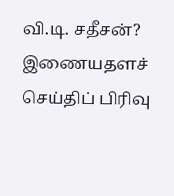வி.டி. சதீசன்?
இணையதளச் செய்திப் பிரிவு